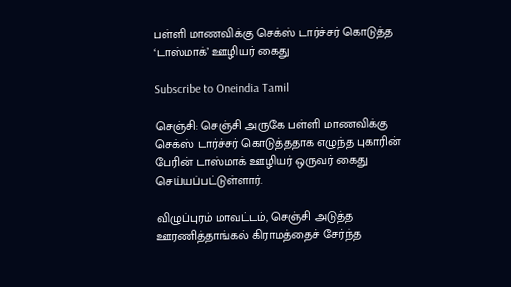பள்ளி மாணவிக்கு செக்ஸ் டார்ச்சர் கொடுத்த ‘டாஸ்மாக்’ ஊழியர் கைது

Subscribe to Oneindia Tamil

செஞ்சி: செஞ்சி அருகே பள்ளி மாணவிக்கு செக்ஸ் டார்ச்சர் கொடுத்ததாக எழுந்த புகாரின் பேரின் டாஸ்மாக் ஊழியர் ஒருவர் கைது செய்யப்பட்டுள்ளார்.

விழுப்புரம் மாவட்டம், செஞ்சி அடுத்த ஊரணித்தாங்கல் கிராமத்தைச் சேர்ந்த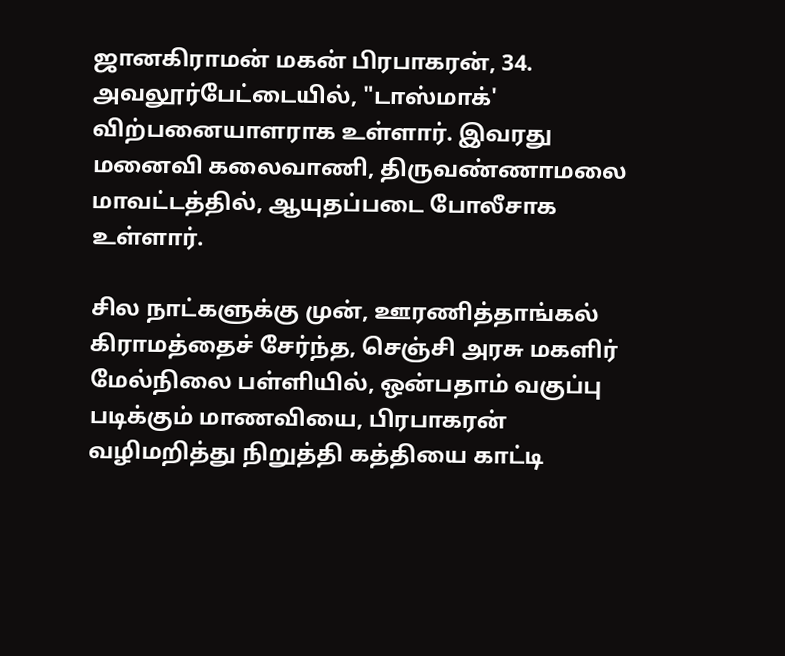ஜானகிராமன் மகன் பிரபாகரன், 34. அவலூர்பேட்டையில், "டாஸ்மாக்' விற்பனையாளராக உள்ளார். இவரது மனைவி கலைவாணி, திருவண்ணாமலை மாவட்டத்தில், ஆயுதப்படை போலீசாக உள்ளார்.

சில நாட்களுக்கு முன், ஊரணித்தாங்கல் கிராமத்தைச் சேர்ந்த, செஞ்சி அரசு மகளிர் மேல்நிலை பள்ளியில், ஒன்பதாம் வகுப்பு படிக்கும் மாணவியை, பிரபாகரன் வழிமறித்து நிறுத்தி கத்தியை காட்டி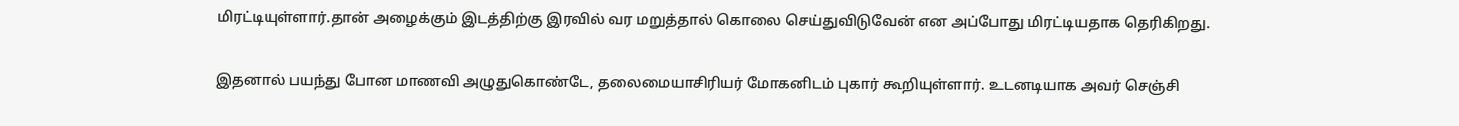மிரட்டியுள்ளார்.தான் அழைக்கும் இடத்திற்கு இரவில் வர மறுத்தால் கொலை செய்துவிடுவேன் என அப்போது மிரட்டியதாக தெரிகிறது.

இதனால் பயந்து போன மாணவி அழுதுகொண்டே, தலைமையாசிரியர் மோகனிடம் புகார் கூறியுள்ளார். உடனடியாக அவர் செஞ்சி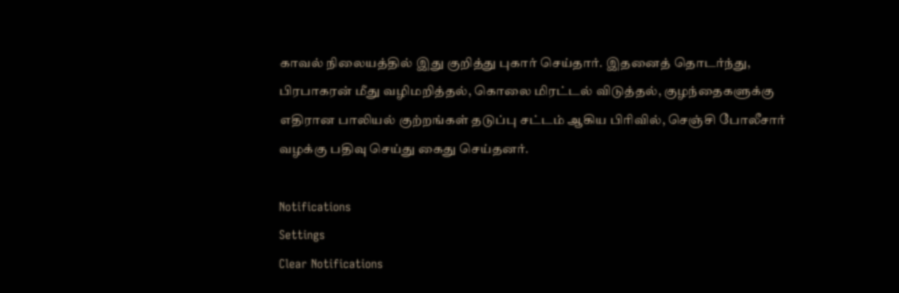காவல் நிலையத்தில் இது குறித்து புகார் செய்தார். இதனைத் தொடர்ந்து, பிரபாகரன் மீது வழிமறித்தல், கொலை மிரட்டல் விடுத்தல், குழந்தைகளுக்கு எதிரான பாலியல் குற்றங்கள் தடுப்பு சட்டம் ஆகிய பிரிவில், செஞ்சி போலீசார் வழக்கு பதிவு செய்து கைது செய்தனர்.

Notifications
Settings
Clear Notifications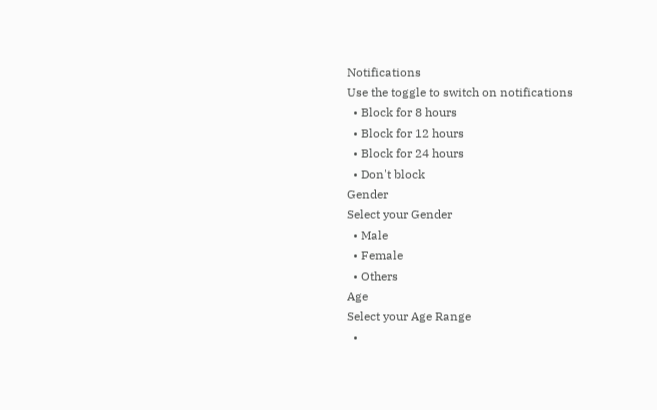Notifications
Use the toggle to switch on notifications
  • Block for 8 hours
  • Block for 12 hours
  • Block for 24 hours
  • Don't block
Gender
Select your Gender
  • Male
  • Female
  • Others
Age
Select your Age Range
  •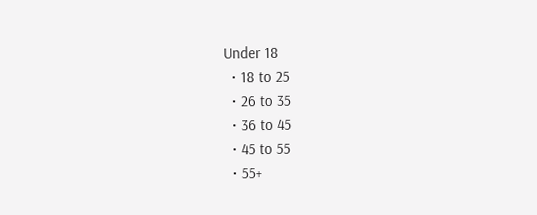Under 18
  • 18 to 25
  • 26 to 35
  • 36 to 45
  • 45 to 55
  • 55+